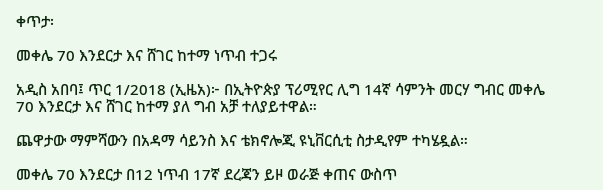ቀጥታ፡

መቀሌ 70 እንደርታ እና ሸገር ከተማ ነጥብ ተጋሩ

አዲስ አበባ፤ ጥር 1/2018 (ኢዜአ)፦ በኢትዮጵያ ፕሪሚየር ሊግ 14ኛ ሳምንት መርሃ ግብር መቀሌ 70 እንደርታ እና ሸገር ከተማ ያለ ግብ አቻ ተለያይተዋል።

ጨዋታው ማምሻውን በአዳማ ሳይንስ እና ቴክኖሎጂ ዩኒቨርሲቲ ስታዲየም ተካሄዷል።

መቀሌ 70 እንደርታ በ12 ነጥብ 17ኛ ደረጃን ይዞ ወራጅ ቀጠና ውስጥ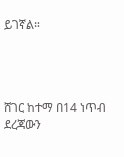ይገኛል።




ሸገር ከተማ በ14 ነጥብ ደረጃውን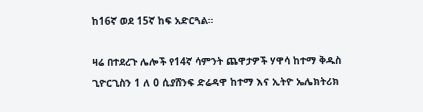ከ16ኛ ወደ 15ኛ ከፍ አድርጓል።

ዛሬ በተደረጉ ሌሎች የ14ኛ ሳምንት ጨዋታዎች ሃዋሳ ከተማ ቅዱስ ጊዮርጊስን 1 ለ 0 ሲያሸንፍ ድሬዳዋ ከተማ እና ኢትዮ ኤሌክትሪክ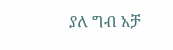ያለ ግብ አቻ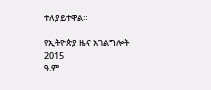ተለያይተዋል።

የኢትዮጵያ ዜና አገልግሎት
2015
ዓ.ም